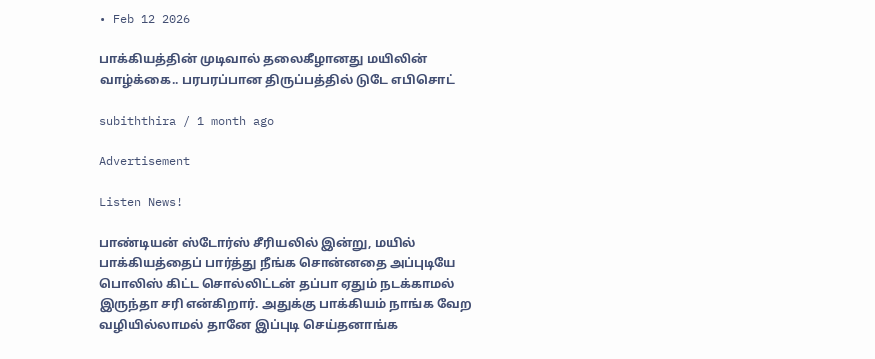• Feb 12 2026

பாக்கியத்தின் முடிவால் தலைகீழானது மயிலின் வாழ்க்கை.. பரபரப்பான திருப்பத்தில் டுடே எபிசொட்

subiththira / 1 month ago

Advertisement

Listen News!

பாண்டியன் ஸ்டோர்ஸ் சீரியலில் இன்று, மயில் பாக்கியத்தைப் பார்த்து நீங்க சொன்னதை அப்புடியே பொலிஸ் கிட்ட சொல்லிட்டன் தப்பா ஏதும் நடக்காமல் இருந்தா சரி என்கிறார். அதுக்கு பாக்கியம் நாங்க வேற வழியில்லாமல் தானே இப்புடி செய்தனாங்க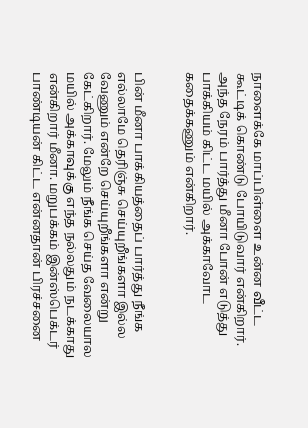நாளைக்கே மாப்பிள்ளை உன்ன வீட்ட கூட்டிக் கொண்டு போயிடுவார் என்கிறார். அந்த நேரம் பார்த்து மீனா போன் எடுத்து பாக்கியம் கிட்ட மயில் அக்காவோட கதைக்கணும் என்கிறார்.


பின் மீனா பாக்கியத்தைப் பார்த்து நீங்க எல்லாமே தெரிஞ்சு செய்யுறீங்களா இல்ல வேணும் என்றே செய்யுறீங்களா என்று கேட்கிறார். மேலும் நீங்க செய்த வேலையால மயில் அக்காவுக்கு எந்த நல்லதும் நடக்காது என்கிறார் மீனா. மறுபக்கம் இன்ஸ்பெக்டர் பாண்டியன் கிட்ட என்னதான் பிரச்சனை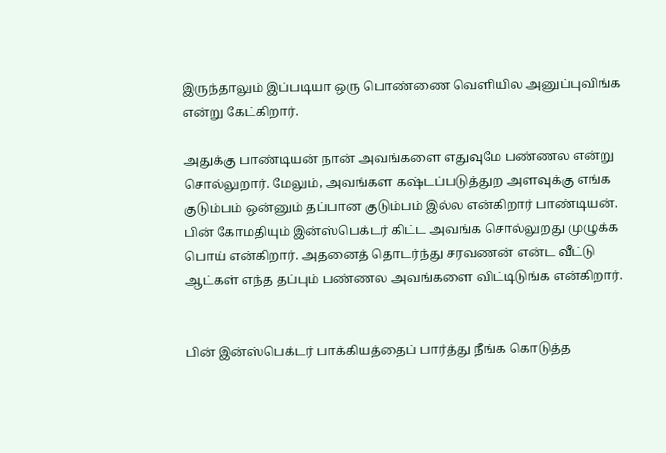இருந்தாலும் இப்படியா ஒரு பொண்ணை வெளியில அனுப்புவிங்க என்று கேட்கிறார்.

அதுக்கு பாண்டியன் நான் அவங்களை எதுவுமே பண்ணல என்று சொல்லுறார். மேலும், அவங்கள கஷ்டப்படுத்துற அளவுக்கு எங்க குடும்பம் ஒன்னும் தப்பான குடும்பம் இல்ல என்கிறார் பாண்டியன். பின் கோமதியும் இன்ஸ்பெக்டர் கிட்ட அவங்க சொல்லுறது முழுக்க பொய் என்கிறார். அதனைத் தொடர்ந்து சரவணன் என்ட வீட்டு ஆட்கள் எந்த தப்பும் பண்ணல அவங்களை விட்டிடுங்க என்கிறார்.


பின் இன்ஸ்பெக்டர் பாக்கியத்தைப் பார்த்து நீங்க கொடுத்த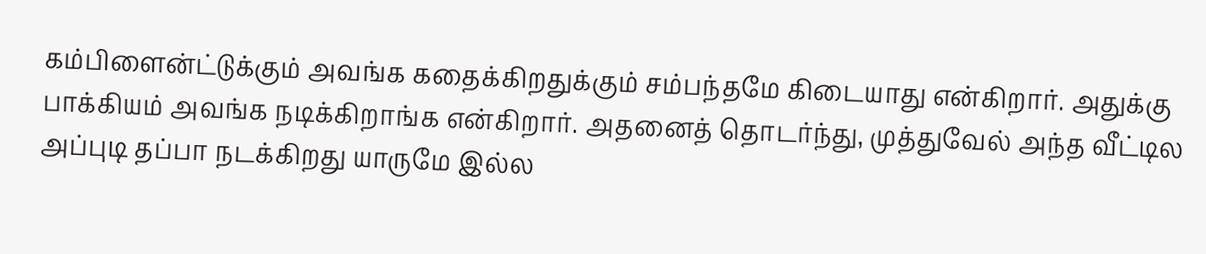கம்பிளைன்ட்டுக்கும் அவங்க கதைக்கிறதுக்கும் சம்பந்தமே கிடையாது என்கிறார். அதுக்கு பாக்கியம் அவங்க நடிக்கிறாங்க என்கிறார். அதனைத் தொடர்ந்து, முத்துவேல் அந்த வீட்டில அப்புடி தப்பா நடக்கிறது யாருமே இல்ல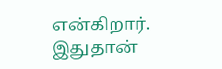என்கிறார். இதுதான்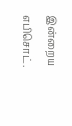இன்றைய எபிசொட்.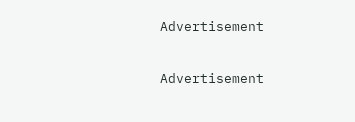Advertisement

Advertisement